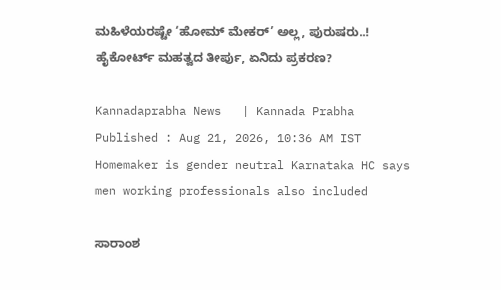ಮಹಿಳೆಯರಷ್ಟೇ ‘ಹೋಮ್‌ ಮೇಕರ್‌’ ಅಲ್ಲ, ಪುರುಷರು..! ಹೈಕೋರ್ಟ್ ಮಹತ್ವದ ತೀರ್ಪು, ಏನಿದು ಪ್ರಕರಣ?

Kannadaprabha News   | Kannada Prabha
Published : Aug 21, 2026, 10:36 AM IST
Homemaker is gender neutral Karnataka HC says men working professionals also included

ಸಾರಾಂಶ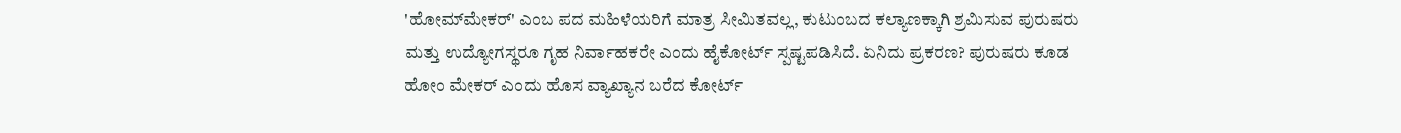'ಹೋಮ್‌ಮೇಕರ್' ಎಂಬ ಪದ ಮಹಿಳೆಯರಿಗೆ ಮಾತ್ರ ಸೀಮಿತವಲ್ಲ, ಕುಟುಂಬದ ಕಲ್ಯಾಣಕ್ಕಾಗಿ ಶ್ರಮಿಸುವ ಪುರುಷರು ಮತ್ತು ಉದ್ಯೋಗಸ್ಥರೂ ಗೃಹ ನಿರ್ವಾಹಕರೇ ಎಂದು ಹೈಕೋರ್ಟ್‌ ಸ್ಪಷ್ಟಪಡಿಸಿದೆ. ಏನಿದು ಪ್ರಕರಣ? ಪುರುಷರು ಕೂಡ ಹೋಂ ಮೇಕರ್ ಎಂದು ಹೊಸ ವ್ಯಾಖ್ಯಾನ ಬರೆದ ಕೋರ್ಟ್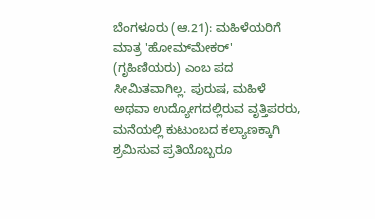ಬೆಂಗಳೂರು (ಆ.21): ಮಹಿಳೆಯರಿಗೆ ಮಾತ್ರ 'ಹೋಮ್‌ಮೇಕರ್' (ಗೃಹಿಣಿಯರು) ಎಂಬ ಪದ ಸೀಮಿತವಾಗಿಲ್ಲ. ಪುರುಷ, ಮಹಿಳೆ ಅಥವಾ ಉದ್ಯೋಗದಲ್ಲಿರುವ ವೃತ್ತಿಪರರು, ಮನೆಯಲ್ಲಿ ಕುಟುಂಬದ ಕಲ್ಯಾಣಕ್ಕಾಗಿ ಶ್ರಮಿಸುವ ಪ್ರತಿಯೊಬ್ಬರೂ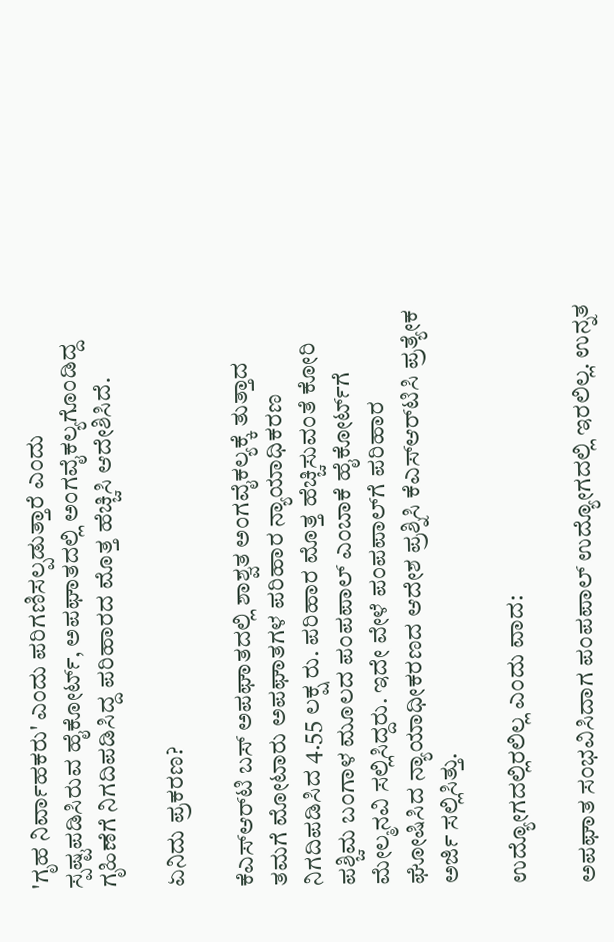'ಗೃಹ ನಿರ್ವಾಹಕರು' ಎಂದು ಪರಿಗಣಿಸಲ್ಪಡುತ್ತಾರೆ ಎಂದು ಸ್ಪಷ್ಟಪಡಿಸಿರುವ ಹೈಕೋರ್ಟ್‌, ಅಪಘಾತದಲ್ಲಿ ಅಂಗವೈಕಲ್ಯಗೊಂಡಿದ್ದ ಗೃಹಿಣೆಗೆ ನಿಗದಿಪಡಿಸಿದ್ದ ಪರಿಹಾರದ ಮೊತ್ತ ಹೆಚ್ಚಿಸಿ ಆದೇಶಿಸಿದೆ.

ಏನಿದು ಪ್ರಕರಣ?

ಕೆಎಸ್‌ಆರ್‌ಟಿ ಬಸ್‌ ಅಪಘಾತದಲ್ಲಿ ಶಾಶ್ವತ ಅಂಗವೈಕಲ್ಯಕ್ಕೆ ತುತ್ತಾದ ತಮಗೆ ಮೋಟಾರು ಅಪಘಾತಗಳ ಪರಿಹಾರ ನ್ಯಾಯಾಧಿಕರಣ ನಿಗದಿಪಡಿಸಿದ 4.55 ಲಕ್ಷ ರು. ಪರಿಹಾರ ಮೊತ್ತ ಹೆಚ್ಚಿಸುವಂತೆ ಕೋರಿ ಪಶ್ಚಿಮ ಬಂಗಾಳ ಮೂಲದ ಪಂಪಪಾಲ್‌ ಎಂಬಾಕೆ ಹೈಕೋರ್ಟ್‌ಗೆ ಮೇಲ್ಮನವಿ ಸಲ್ಲಿಸಿದ್ದರು. ಇದೇ ವೇಳೆ ಪಂಪಪಾಲ್‌ಗೆ ಪರಿಹಾರ ಘೋಷಿಸಿದ ನ್ಯಾಯಾಧೀಕರಣದ ಆದೇಶ ಪ್ರಶ್ನಿಸಿ ಕೆಎಸ್‌ಆರ್‌ಟಿಸಿ ಪ್ರತ್ಯೇಕ ಅರ್ಜಿ ಸಲ್ಲಿಸಿತ್ತು.

ಉದ್ಯೋಗದಲ್ಲಿರಲಿಲ್ಲ ಎಂದು ವಾದ:

ಅಪಘಾತ ಸಂಭವಿಸಿದಾಗ ಪಂಪಪಾಲ್‌ ಉದ್ಯೋಗದಲ್ಲಿ ಇರಲಿಲ್ಲ. ಉನ್ನತ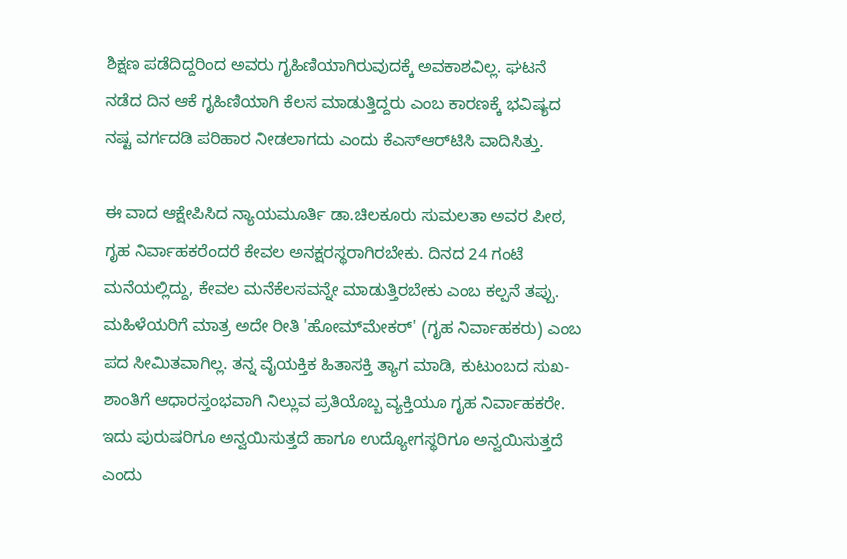ಶಿಕ್ಷಣ ಪಡೆದಿದ್ದರಿಂದ ಅವರು ಗೃಹಿಣಿಯಾಗಿರುವುದಕ್ಕೆ ಅವಕಾಶವಿಲ್ಲ. ಘಟನೆ ನಡೆದ ದಿನ ಆಕೆ ಗೃಹಿಣಿಯಾಗಿ ಕೆಲಸ ಮಾಡುತ್ತಿದ್ದರು ಎಂಬ ಕಾರಣಕ್ಕೆ ಭವಿಷ್ಯದ ನಷ್ಟ ವರ್ಗದಡಿ ಪರಿಹಾರ ನೀಡಲಾಗದು ಎಂದು ಕೆಎಸ್‌ಆರ್‌ಟಿಸಿ ವಾದಿಸಿತ್ತು.

ಈ ವಾದ ಆಕ್ಷೇಪಿಸಿದ ನ್ಯಾಯಮೂರ್ತಿ ಡಾ.ಚಿಲಕೂರು ಸುಮಲತಾ ಅವರ ಪೀಠ, ಗೃಹ ನಿರ್ವಾಹಕರೆಂದರೆ ಕೇವಲ ಅನಕ್ಷರಸ್ಥರಾಗಿರಬೇಕು. ದಿನದ 24 ಗಂಟೆ ಮನೆಯಲ್ಲಿದ್ದು, ಕೇವಲ ಮನೆಕೆಲಸವನ್ನೇ ಮಾಡುತ್ತಿರಬೇಕು ಎಂಬ ಕಲ್ಪನೆ ತಪ್ಪು. ಮಹಿಳೆಯರಿಗೆ ಮಾತ್ರ ಅದೇ ರೀತಿ 'ಹೋಮ್‌ಮೇಕರ್' (ಗೃಹ ನಿರ್ವಾಹಕರು) ಎಂಬ ಪದ ಸೀಮಿತವಾಗಿಲ್ಲ. ತನ್ನ ವೈಯಕ್ತಿಕ ಹಿತಾಸಕ್ತಿ ತ್ಯಾಗ ಮಾಡಿ, ಕುಟುಂಬದ ಸುಖ-ಶಾಂತಿಗೆ ಆಧಾರಸ್ತಂಭವಾಗಿ ನಿಲ್ಲುವ ಪ್ರತಿಯೊಬ್ಬ ವ್ಯಕ್ತಿಯೂ ಗೃಹ ನಿರ್ವಾಹಕರೇ. ಇದು ಪುರುಷರಿಗೂ ಅನ್ವಯಿಸುತ್ತದೆ ಹಾಗೂ ಉದ್ಯೋಗಸ್ಥರಿಗೂ ಅನ್ವಯಿಸುತ್ತದೆ ಎಂದು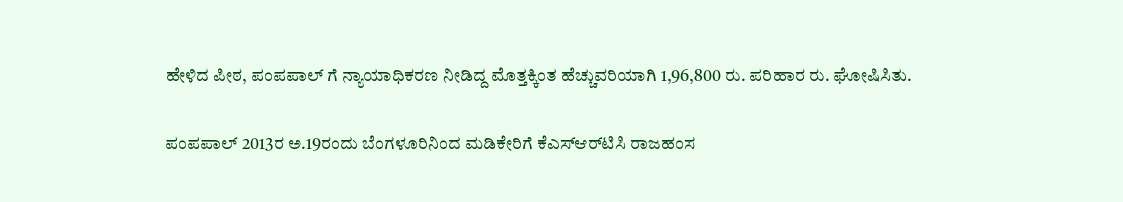ಹೇಳಿದ ಪೀಠ, ಪಂಪಪಾಲ್‌ ಗೆ ನ್ಯಾಯಾಧಿಕರಣ ನೀಡಿದ್ದ ಮೊತ್ತಕ್ಕಿಂತ ಹೆಚ್ಚುವರಿಯಾಗಿ 1,96,800 ರು. ಪರಿಹಾರ ರು. ಘೋಷಿಸಿತು.

ಪಂಪಪಾಲ್‌ 2013ರ ಅ.19ರಂದು ಬೆಂಗಳೂರಿನಿಂದ ಮಡಿಕೇರಿಗೆ ಕೆಎಸ್‌ಆರ್‌ಟಿಸಿ ರಾಜಹಂಸ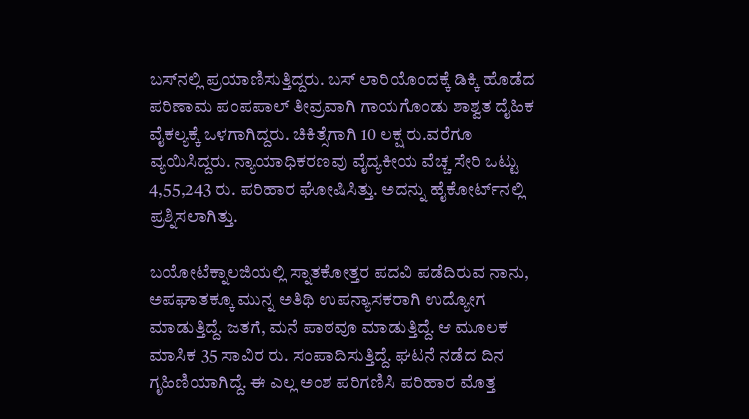ಬಸ್‌ನಲ್ಲಿ ಪ್ರಯಾಣಿಸುತ್ತಿದ್ದರು. ಬಸ್‌ ಲಾರಿಯೊಂದಕ್ಕೆ ಡಿಕ್ಕಿ ಹೊಡೆದ ಪರಿಣಾಮ ಪಂಪಪಾಲ್ ತೀವ್ರವಾಗಿ ಗಾಯಗೊಂಡು ಶಾಶ್ವತ ದೈಹಿಕ ವೈಕಲ್ಯಕ್ಕೆ ಒಳಗಾಗಿದ್ದರು. ಚಿಕಿತ್ಸೆಗಾಗಿ 10 ಲಕ್ಷ ರು.ವರೆಗೂ ವ್ಯಯಿಸಿದ್ದರು. ನ್ಯಾಯಾಧಿಕರಣವು ವೈದ್ಯಕೀಯ ವೆಚ್ಚ ಸೇರಿ ಒಟ್ಟು 4,55,243 ರು. ಪರಿಹಾರ ಘೋಷಿಸಿತ್ತು. ಅದನ್ನು ಹೈಕೋರ್ಟ್‌ನಲ್ಲಿ ಪ್ರಶ್ನಿಸಲಾಗಿತ್ತು.

ಬಯೋಟೆಕ್ನಾಲಜಿಯಲ್ಲಿ ಸ್ನಾತಕೋತ್ತರ ಪದವಿ ಪಡೆದಿರುವ ನಾನು, ಅಪಘಾತಕ್ಕೂ ಮುನ್ನ ಅತಿಥಿ ಉಪನ್ಯಾಸಕರಾಗಿ ಉದ್ಯೋಗ ಮಾಡುತ್ತಿದ್ದೆ. ಜತಗೆ, ಮನೆ ಪಾಠವೂ ಮಾಡುತ್ತಿದ್ದೆ. ಆ ಮೂಲಕ ಮಾಸಿಕ 35 ಸಾವಿರ ರು. ಸಂಪಾದಿಸುತ್ತಿದ್ದೆ. ಘಟನೆ ನಡೆದ ದಿನ ಗೃಹಿಣಿಯಾಗಿದ್ದೆ. ಈ ಎಲ್ಲ ಅಂಶ ಪರಿಗಣಿಸಿ ಪರಿಹಾರ ಮೊತ್ತ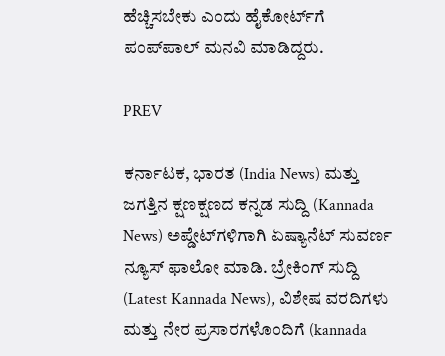ಹೆಚ್ಚಿಸಬೇಕು ಎಂದು ಹೈಕೋರ್ಟ್‌ಗೆ ಪಂಪ್‌ಪಾಲ್‌ ಮನವಿ ಮಾಡಿದ್ದರು.

PREV

ಕರ್ನಾಟಕ, ಭಾರತ (India News) ಮತ್ತು ಜಗತ್ತಿನ ಕ್ಷಣಕ್ಷಣದ ಕನ್ನಡ ಸುದ್ದಿ (Kannada News) ಅಪ್ಡೇಟ್‌ಗಳಿಗಾಗಿ ಏಷ್ಯಾನೆಟ್ ಸುವರ್ಣ ನ್ಯೂಸ್‌ ಫಾಲೋ ಮಾಡಿ. ಬ್ರೇಕಿಂಗ್ ಸುದ್ದಿ (Latest Kannada News), ವಿಶೇಷ ವರದಿಗಳು ಮತ್ತು ನೇರ ಪ್ರಸಾರಗಳೊಂದಿಗೆ (kannada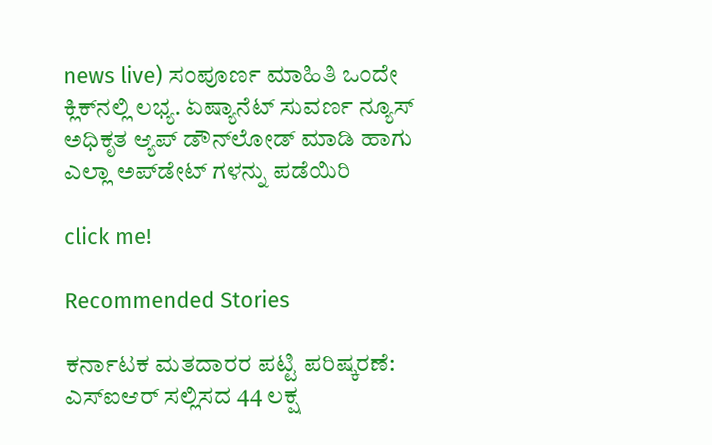news live) ಸಂಪೂರ್ಣ ಮಾಹಿತಿ ಒಂದೇ ಕ್ಲಿಕ್‌ನಲ್ಲಿ ಲಭ್ಯ. ಏಷ್ಯಾನೆಟ್ ಸುವರ್ಣ ನ್ಯೂಸ್ ಅಧಿಕೃತ ಆ್ಯಪ್ ಡೌನ್‌ಲೋಡ್ ಮಾಡಿ ಹಾಗು ಎಲ್ಲಾ ಅಪ್‌ಡೇಟ್ ಗಳನ್ನು ಪಡೆಯಿರಿ

click me!

Recommended Stories

ಕರ್ನಾಟಕ ಮತದಾರರ ಪಟ್ಟಿ ಪರಿಷ್ಕರಣೆ: ಎಸ್‌ಐಆರ್ ಸಲ್ಲಿಸದ 44 ಲಕ್ಷ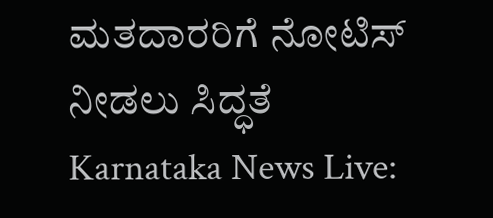ಮತದಾರರಿಗೆ ನೋಟಿಸ್ ನೀಡಲು ಸಿದ್ಧತೆ
Karnataka News Live: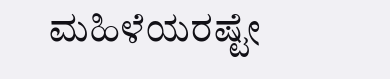ಮಹಿಳೆಯರಷ್ಟೇ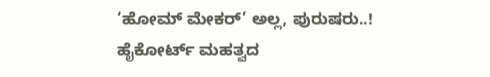‘ಹೋಮ್‌ ಮೇಕರ್‌’ ಅಲ್ಲ, ಪುರುಷರು..! ಹೈಕೋರ್ಟ್ ಮಹತ್ವದ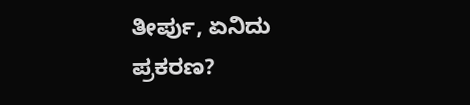ತೀರ್ಪು, ಏನಿದು ಪ್ರಕರಣ?